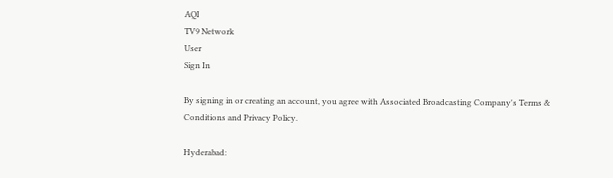AQI
TV9 Network
User
Sign In

By signing in or creating an account, you agree with Associated Broadcasting Company's Terms & Conditions and Privacy Policy.

Hyderabad: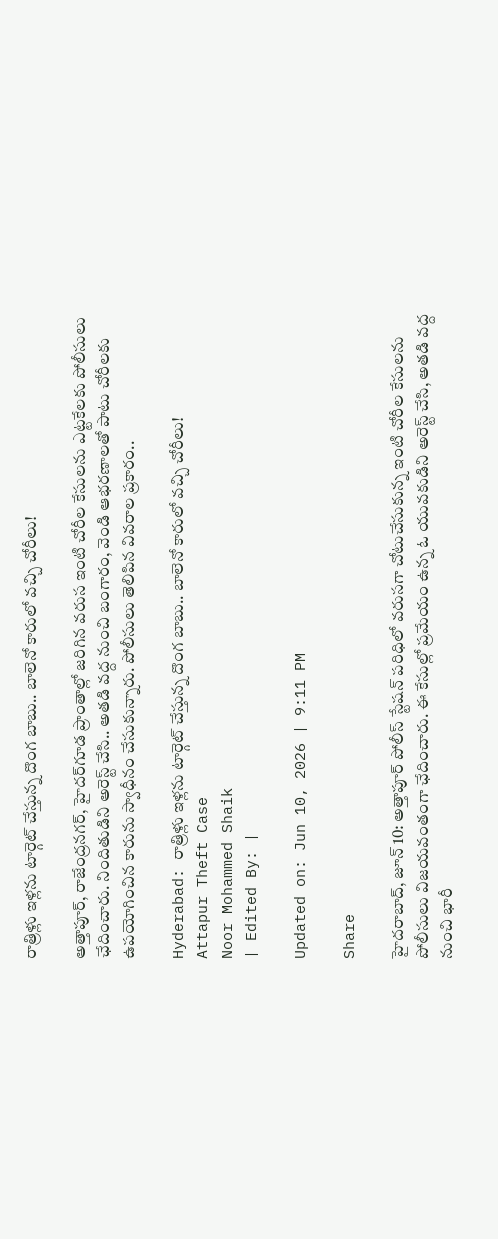రాత్రిళ్లు ఇళ్లను టార్గెట్ చేస్తున్న దొంగ బాబు.. బాలెనో కారులో వచ్చి చోరీలు!

అత్తాపూర్, రాజేంద్రనగర్, హైదర్‌గూడ ప్రాంతాల్లో జరిగిన వరుస ఇంటి చోరీల కేసులను ఎట్టకేలకు పోలీసులు ఛేదించారు. నిందితుడిని అరెస్ట్ చేసి.. అతడి వద్ద నుంచి బంగారం, వెండి ఆభరణాలతో పాటు చోరీలకు ఉపయోగించిన కారును స్వాధీనం చేసుకున్నారు. పోలీసులు తెలిపిన వివరాల ప్రకారం..

Hyderabad: రాత్రిళ్లు ఇళ్లను టార్గెట్ చేస్తున్న దొంగ బాబు.. బాలెనో కారులో వచ్చి చోరీలు!
Attapur Theft Case
Noor Mohammed Shaik
| Edited By: |

Updated on: Jun 10, 2026 | 9:11 PM

Share

హైదరాబాద్, జూన్‌ 10: అత్తాపూర్ పోలీస్ స్టేషన్ పరిధిలో వరుసగా చోటుచేసుకున్న ఇంటి చోరీల కేసులను పోలీసులు విజయవంతంగా ఛేదించారు. ఈ కేసుల్లో ప్రమేయం ఉన్న ఓ యువకుడిని అరెస్ట్ చేసి, అతడి వద్ద నుంచి భారీ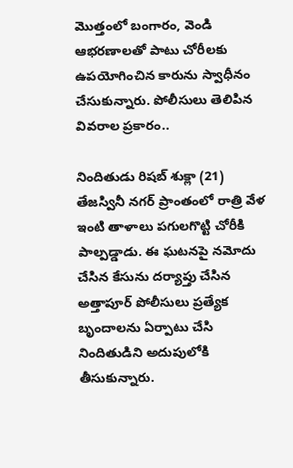మొత్తంలో బంగారం, వెండి ఆభరణాలతో పాటు చోరీలకు ఉపయోగించిన కారును స్వాధీనం చేసుకున్నారు. పోలీసులు తెలిపిన వివరాల ప్రకారం..

నిందితుడు రిషబ్ శుక్లా (21) తేజస్వినీ నగర్ ప్రాంతంలో రాత్రి వేళ ఇంటి తాళాలు పగులగొట్టి చోరీకి పాల్పడ్డాడు. ఈ ఘటనపై నమోదు చేసిన కేసును దర్యాప్తు చేసిన అత్తాపూర్ పోలీసులు ప్రత్యేక బృందాలను ఏర్పాటు చేసి నిందితుడిని అదుపులోకి తీసుకున్నారు.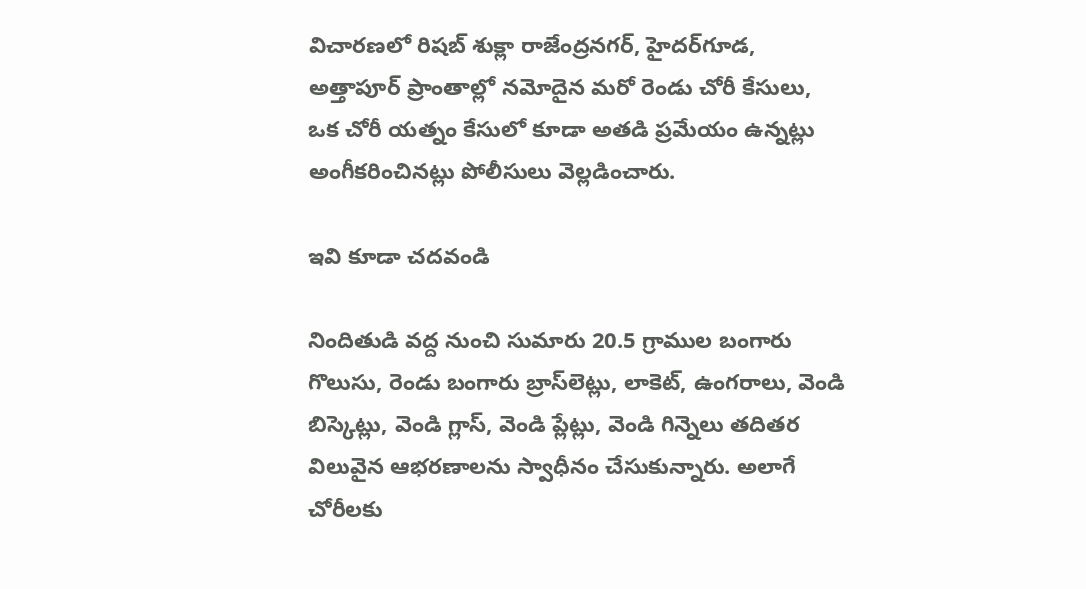విచారణలో రిషబ్ శుక్లా రాజేంద్రనగర్, హైదర్‌గూడ, అత్తాపూర్ ప్రాంతాల్లో నమోదైన మరో రెండు చోరీ కేసులు, ఒక చోరీ యత్నం కేసులో కూడా అతడి ప్రమేయం ఉన్నట్లు అంగీకరించినట్లు పోలీసులు వెల్లడించారు.

ఇవి కూడా చదవండి

నిందితుడి వద్ద నుంచి సుమారు 20.5 గ్రాముల బంగారు గొలుసు, రెండు బంగారు బ్రాస్‌లెట్లు, లాకెట్, ఉంగరాలు, వెండి బిస్కెట్లు, వెండి గ్లాస్, వెండి ప్లేట్లు, వెండి గిన్నెలు తదితర విలువైన ఆభరణాలను స్వాధీనం చేసుకున్నారు. అలాగే చోరీలకు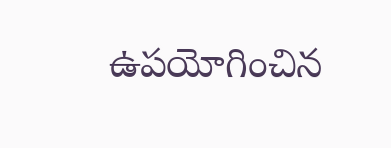ఉపయోగించిన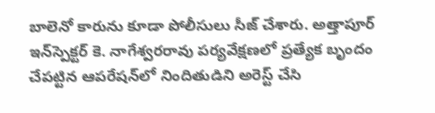బాలెనో కారును కూడా పోలీసులు సీజ్ చేశారు. అత్తాపూర్ ఇన్‌స్పెక్టర్ కె. నాగేశ్వరరావు పర్యవేక్షణలో ప్రత్యేక బృందం చేపట్టిన ఆపరేషన్‌లో నిందితుడిని అరెస్ట్ చేసి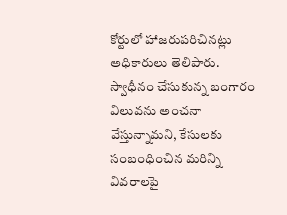కోర్టులో హాజరుపరిచినట్లు అధికారులు తెలిపారు. స్వాధీనం చేసుకున్న బంగారం విలువను అంచనా వేస్తున్నామని, కేసులకు సంబంధించిన మరిన్ని వివరాలపై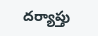దర్యాప్తు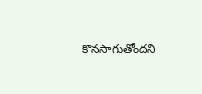కొనసాగుతోందని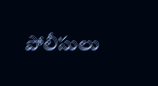పోలీసులు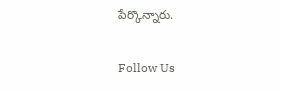పేర్కొన్నారు.

Follow Us